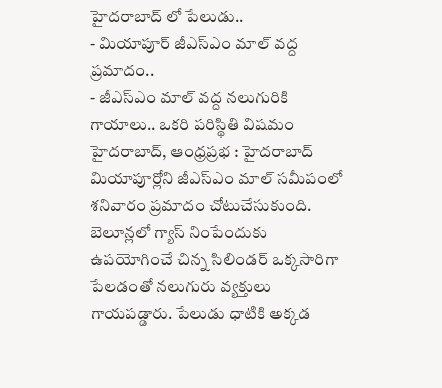హైదరాబాద్ లో పేలుడు..
- మియాపూర్ జీఎస్ఎం మాల్ వద్ద ప్రమాదం..
- జీఎస్ఎం మాల్ వద్ద నలుగురికి గాయాలు.. ఒకరి పరిస్థితి విషమం
హైదరాబాద్, ఆంధ్రప్రభ : హైదరాబాద్ మియాపూర్లోని జీఎస్ఎం మాల్ సమీపంలో శనివారం ప్రమాదం చోటుచేసుకుంది. బెలూన్లలో గ్యాస్ నింపేందుకు ఉపయోగించే చిన్న సిలిండర్ ఒక్కసారిగా పేలడంతో నలుగురు వ్యక్తులు గాయపడ్డారు. పేలుడు ధాటికి అక్కడ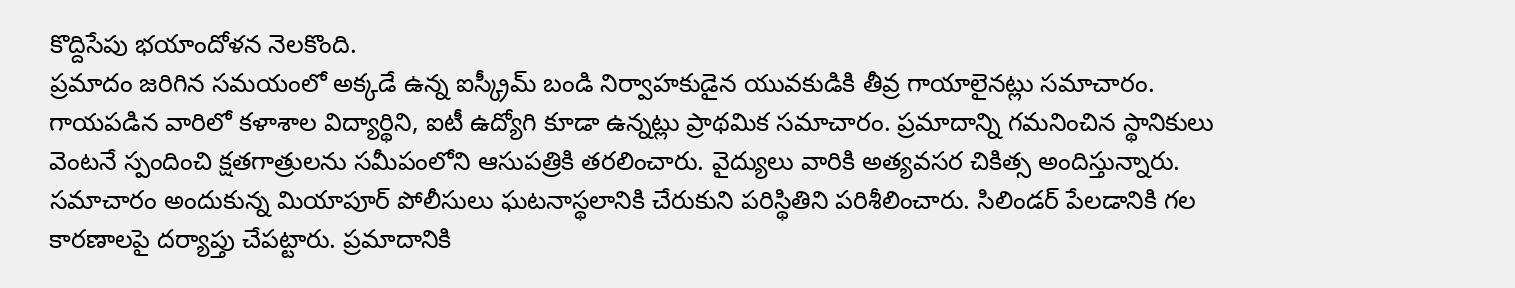కొద్దిసేపు భయాందోళన నెలకొంది.
ప్రమాదం జరిగిన సమయంలో అక్కడే ఉన్న ఐస్క్రీమ్ బండి నిర్వాహకుడైన యువకుడికి తీవ్ర గాయాలైనట్లు సమాచారం. గాయపడిన వారిలో కళాశాల విద్యార్థిని, ఐటీ ఉద్యోగి కూడా ఉన్నట్లు ప్రాథమిక సమాచారం. ప్రమాదాన్ని గమనించిన స్థానికులు వెంటనే స్పందించి క్షతగాత్రులను సమీపంలోని ఆసుపత్రికి తరలించారు. వైద్యులు వారికి అత్యవసర చికిత్స అందిస్తున్నారు.
సమాచారం అందుకున్న మియాపూర్ పోలీసులు ఘటనాస్థలానికి చేరుకుని పరిస్థితిని పరిశీలించారు. సిలిండర్ పేలడానికి గల కారణాలపై దర్యాప్తు చేపట్టారు. ప్రమాదానికి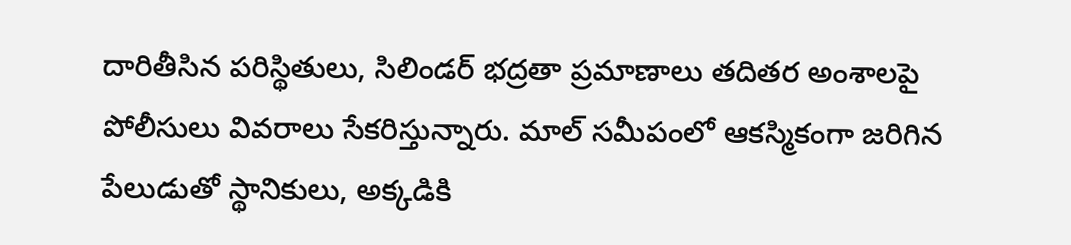దారితీసిన పరిస్థితులు, సిలిండర్ భద్రతా ప్రమాణాలు తదితర అంశాలపై పోలీసులు వివరాలు సేకరిస్తున్నారు. మాల్ సమీపంలో ఆకస్మికంగా జరిగిన పేలుడుతో స్థానికులు, అక్కడికి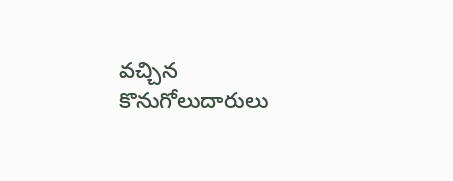వచ్చిన కొనుగోలుదారులు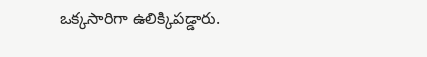ఒక్కసారిగా ఉలిక్కిపడ్డారు.